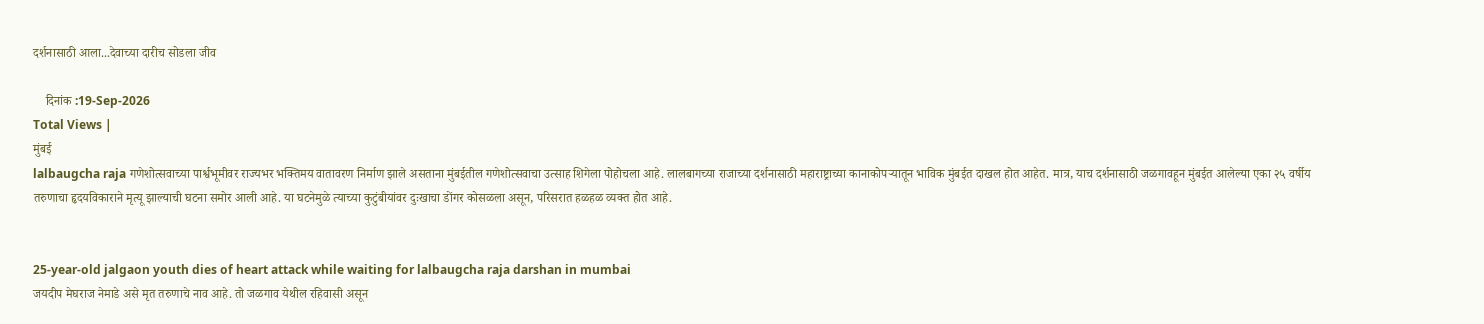दर्शनासाठी आला...देवाच्या दारीच सोडला जीव

    दिनांक :19-Sep-2026
Total Views |
मुंबई
lalbaugcha raja गणेशोत्सवाच्या पार्श्वभूमीवर राज्यभर भक्तिमय वातावरण निर्माण झाले असताना मुंबईतील गणेशोत्सवाचा उत्साह शिगेला पोहोचला आहे. लालबागच्या राजाच्या दर्शनासाठी महाराष्ट्राच्या कानाकोपऱ्यातून भाविक मुंबईत दाखल होत आहेत. मात्र, याच दर्शनासाठी जळगावहून मुंबईत आलेल्या एका २५ वर्षीय तरुणाचा हृदयविकाराने मृत्यू झाल्याची घटना समोर आली आहे. या घटनेमुळे त्याच्या कुटुंबीयांवर दुःखाचा डोंगर कोसळला असून, परिसरात हळहळ व्यक्त होत आहे.


25-year-old jalgaon youth dies of heart attack while waiting for lalbaugcha raja darshan in mumbai
जयदीप मेघराज नेमाडे असे मृत तरुणाचे नाव आहे. तो जळगाव येथील रहिवासी असून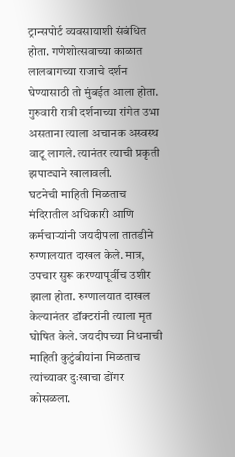ट्रान्सपोर्ट व्यवसायाशी संबंधित होता. गणेशोत्सवाच्या काळात लालबागच्या राजाचे दर्शन घेण्यासाठी तो मुंबईत आला होता. गुरुवारी रात्री दर्शनाच्या रांगेत उभा असताना त्याला अचानक अस्वस्थ वाटू लागले. त्यानंतर त्याची प्रकृती झपाट्याने खालावली.
घटनेची माहिती मिळताच मंदिरातील अधिकारी आणि कर्मचाऱ्यांनी जयदीपला तातडीने रुग्णालयात दाखल केले. मात्र, उपचार सुरू करण्यापूर्वीच उशीर झाला होता. रुग्णालयात दाखल केल्यानंतर डॉक्टरांनी त्याला मृत घोषित केले. जयदीपच्या निधनाची माहिती कुटुंबीयांना मिळताच त्यांच्यावर दुःखाचा डोंगर कोसळला.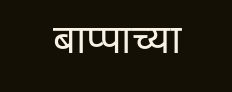बाप्पाच्या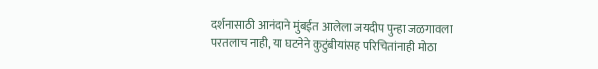दर्शनासाठी आनंदाने मुंबईत आलेला जयदीप पुन्हा जळगावला परतलाच नाही, या घटनेने कुटुंबीयांसह परिचितांनाही मोठा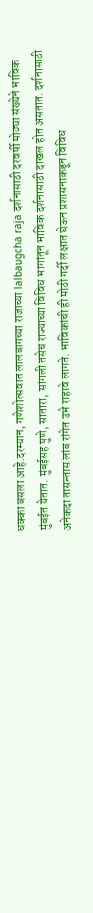धक्का बसला आहे.दरम्यान, गणेशोत्सवात लालबागच्या राजाच्या lalbaugcha raja दर्शनासाठी दरवर्षी मोठ्या संख्येने भाविक मुंबईत येतात. मुंबईसह पुणे, सातारा, सांगली तसेच राज्याच्या विविध भागांतून भाविक दर्शनासाठी दाखल होत असतात. दर्शनासाठी अनेकदा तासन्तास लांब रांगेत उभे राहावे लागते. भाविकांची ही मोठी गर्दी लक्षात घेऊन प्रशासनाकडून विविध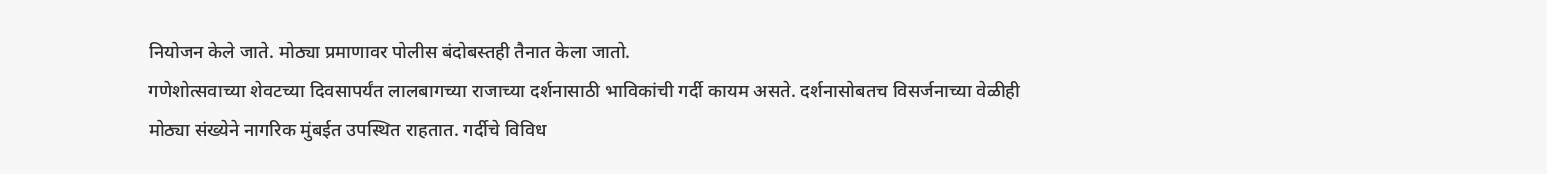नियोजन केले जाते. मोठ्या प्रमाणावर पोलीस बंदोबस्तही तैनात केला जातो.
गणेशोत्सवाच्या शेवटच्या दिवसापर्यंत लालबागच्या राजाच्या दर्शनासाठी भाविकांची गर्दी कायम असते. दर्शनासोबतच विसर्जनाच्या वेळीही मोठ्या संख्येने नागरिक मुंबईत उपस्थित राहतात. गर्दीचे विविध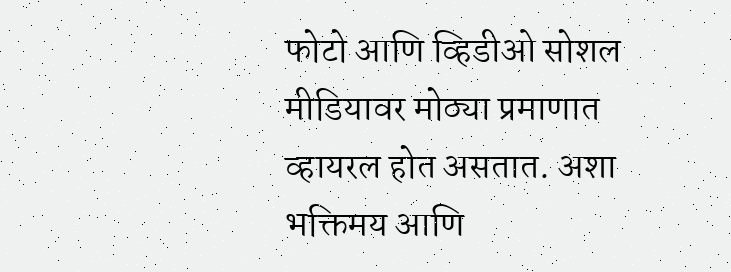फोटो आणि व्हिडीओ सोशल मीडियावर मोठ्या प्रमाणात व्हायरल होत असतात. अशा भक्तिमय आणि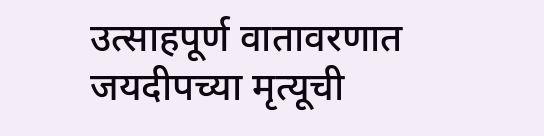उत्साहपूर्ण वातावरणात जयदीपच्या मृत्यूची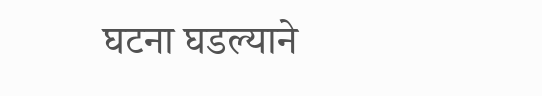घटना घडल्याने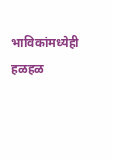भाविकांमध्येही हळहळ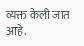व्यक्त केली जात आहे.